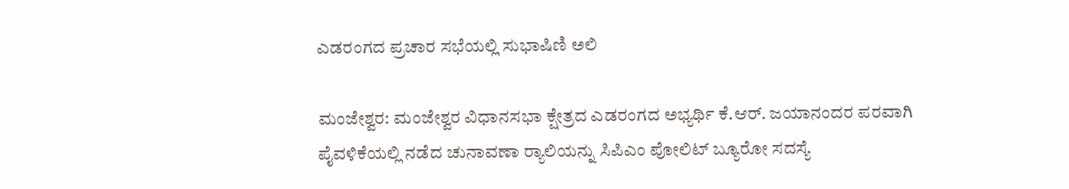ಎಡರಂಗದ ಪ್ರಚಾರ ಸಭೆಯಲ್ಲಿ ಸುಭಾಷಿಣಿ ಅಲಿ

ಮಂಜೇಶ್ವರ: ಮಂಜೇಶ್ವರ ವಿಧಾನಸಭಾ ಕ್ಷೇತ್ರದ ಎಡರಂಗದ ಅಭ್ಯರ್ಥಿ ಕೆ.ಆರ್. ಜಯಾನಂದರ ಪರವಾಗಿ ಪೈವಳಿಕೆಯಲ್ಲಿ ನಡೆದ ಚುನಾವಣಾ ರ‍್ಯಾಲಿಯನ್ನು ಸಿಪಿಎಂ ಪೋಲಿಟ್ ಬ್ಯೂರೋ ಸದಸ್ಯೆ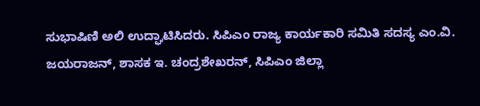ಸುಭಾಷಿಣಿ ಅಲಿ ಉದ್ಘಾಟಿಸಿದರು. ಸಿಪಿಎಂ ರಾಜ್ಯ ಕಾರ್ಯಕಾರಿ ಸಮಿತಿ ಸದಸ್ಯ ಎಂ.ವಿ. ಜಯರಾಜನ್, ಶಾಸಕ ಇ. ಚಂದ್ರಶೇಖರನ್, ಸಿಪಿಎಂ ಜಿಲ್ಲಾ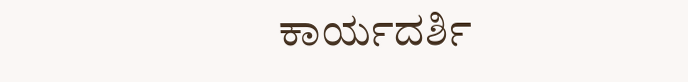ಕಾರ್ಯದರ್ಶಿ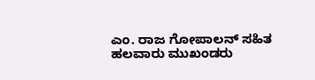ಎಂ. ರಾಜ ಗೋಪಾಲನ್ ಸಹಿತ ಹಲವಾರು ಮುಖಂಡರು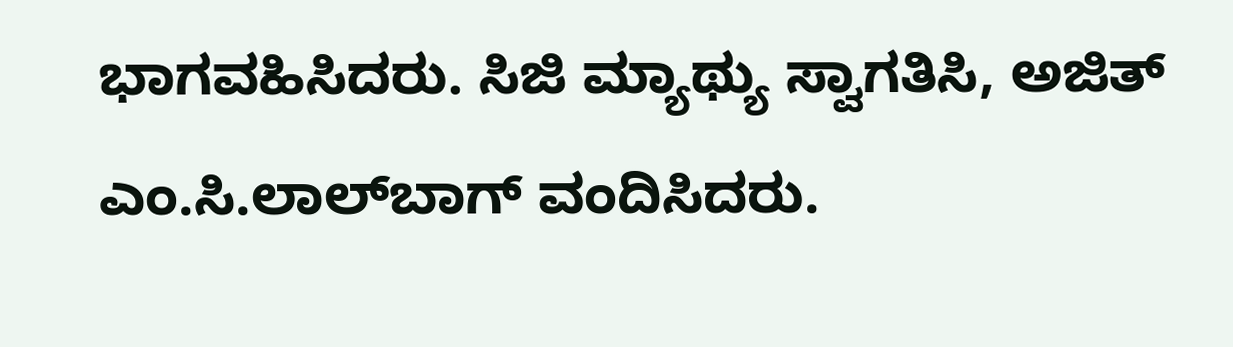ಭಾಗವಹಿಸಿದರು. ಸಿಜಿ ಮ್ಯಾಥ್ಯು ಸ್ವಾಗತಿಸಿ, ಅಜಿತ್ ಎಂ.ಸಿ.ಲಾಲ್‌ಬಾಗ್ ವಂದಿಸಿದರು.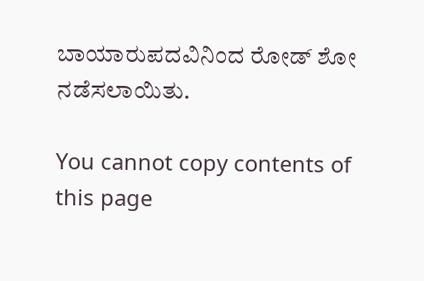ಬಾಯಾರುಪದವಿನಿಂದ ರೋಡ್ ಶೋ ನಡೆಸಲಾಯಿತು.

You cannot copy contents of this page